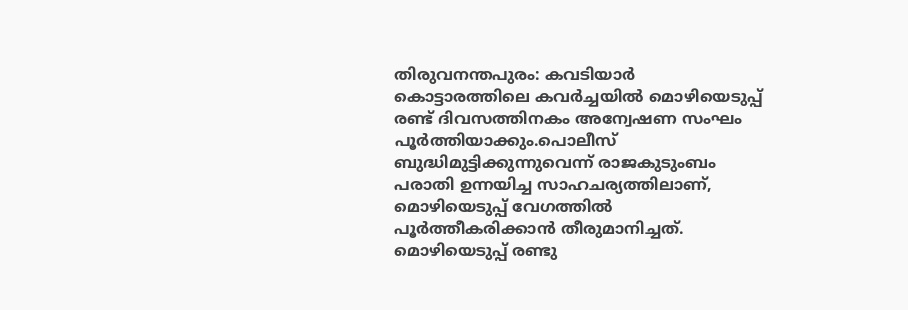തിരുവനന്തപുരം: കവടിയാർ കൊട്ടാരത്തിലെ കവർച്ചയിൽ മൊഴിയെടുപ്പ് രണ്ട് ദിവസത്തിനകം അന്വേഷണ സംഘം പൂർത്തിയാക്കും.പൊലീസ് ബുദ്ധിമുട്ടിക്കുന്നുവെന്ന് രാജകുടുംബം പരാതി ഉന്നയിച്ച സാഹചര്യത്തിലാണ്, മൊഴിയെടുപ്പ് വേഗത്തിൽ പൂർത്തീകരിക്കാൻ തീരുമാനിച്ചത്.
മൊഴിയെടുപ്പ് രണ്ടു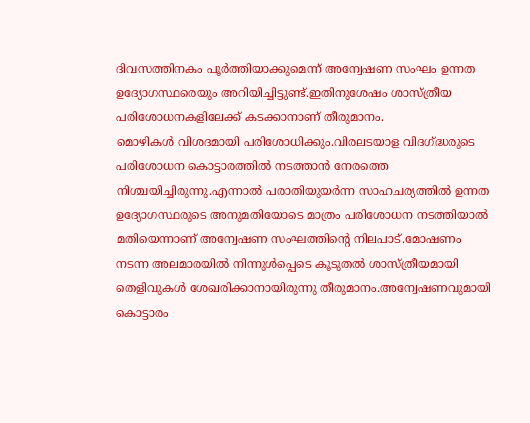ദിവസത്തിനകം പൂർത്തിയാക്കുമെന്ന് അന്വേഷണ സംഘം ഉന്നത ഉദ്യോഗസ്ഥരെയും അറിയിച്ചിട്ടുണ്ട്.ഇതിനുശേഷം ശാസ്ത്രീയ പരിശോധനകളിലേക്ക് കടക്കാനാണ് തീരുമാനം.
മൊഴികൾ വിശദമായി പരിശോധിക്കും.വിരലടയാള വിദഗ്ദ്ധരുടെ പരിശോധന കൊട്ടാരത്തിൽ നടത്താൻ നേരത്തെ നിശ്ചയിച്ചിരുന്നു.എന്നാൽ പരാതിയുയർന്ന സാഹചര്യത്തിൽ ഉന്നത ഉദ്യോഗസ്ഥരുടെ അനുമതിയോടെ മാത്രം പരിശോധന നടത്തിയാൽ മതിയെന്നാണ് അന്വേഷണ സംഘത്തിന്റെ നിലപാട്.മോഷണം നടന്ന അലമാരയിൽ നിന്നുൾപ്പെടെ കൂടുതൽ ശാസ്ത്രീയമായി തെളിവുകൾ ശേഖരിക്കാനായിരുന്നു തീരുമാനം.അന്വേഷണവുമായി കൊട്ടാരം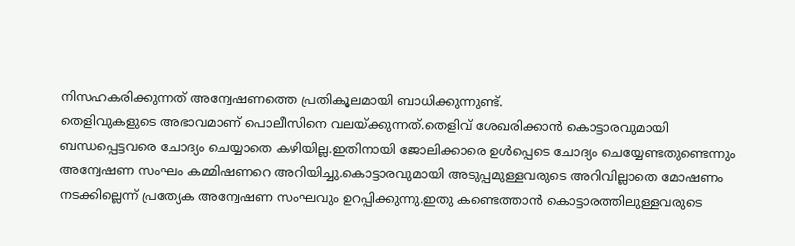നിസഹകരിക്കുന്നത് അന്വേഷണത്തെ പ്രതികൂലമായി ബാധിക്കുന്നുണ്ട്.
തെളിവുകളുടെ അഭാവമാണ് പൊലീസിനെ വലയ്ക്കുന്നത്.തെളിവ് ശേഖരിക്കാൻ കൊട്ടാരവുമായി ബന്ധപ്പെട്ടവരെ ചോദ്യം ചെയ്യാതെ കഴിയില്ല.ഇതിനായി ജോലിക്കാരെ ഉൾപ്പെടെ ചോദ്യം ചെയ്യേണ്ടതുണ്ടെന്നും അന്വേഷണ സംഘം കമ്മിഷണറെ അറിയിച്ചു.കൊട്ടാരവുമായി അടുപ്പമുള്ളവരുടെ അറിവില്ലാതെ മോഷണം നടക്കില്ലെന്ന് പ്രത്യേക അന്വേഷണ സംഘവും ഉറപ്പിക്കുന്നു.ഇതു കണ്ടെത്താൻ കൊട്ടാരത്തിലുള്ളവരുടെ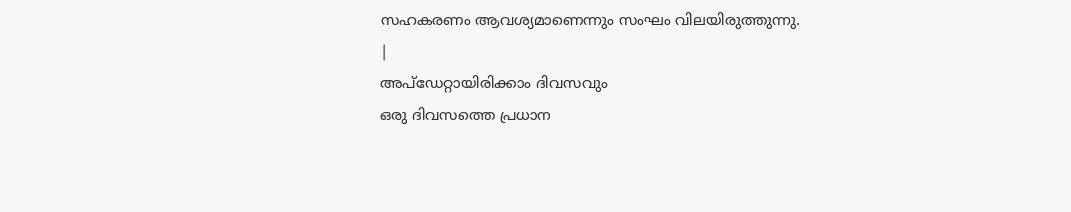സഹകരണം ആവശ്യമാണെന്നും സംഘം വിലയിരുത്തുന്നു.
|
അപ്ഡേറ്റായിരിക്കാം ദിവസവും
ഒരു ദിവസത്തെ പ്രധാന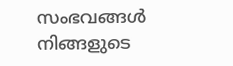സംഭവങ്ങൾ നിങ്ങളുടെ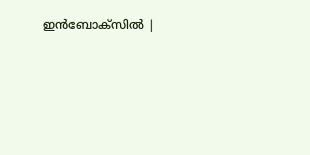ഇൻബോക്സിൽ |